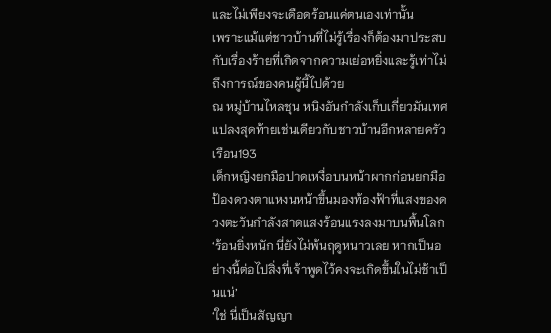และไม่เพียงจะเดือดร้อนแค่ตนเองเท่านั้น
เพราะแม้แต่ชาวบ้านที่ไม่รู้เรื่องก็ต้องมาประสบกับเรื่องร้ายที่เกิดจากความเย่อหยิ่งและรู้เท่าไม่ถึงการณ์ของคนผู้นี้ไปด้วย
ณ หมู่บ้านไหลชุน หนิงอันกำลังเก็บเกี่ยวมันเทศแปลงสุดท้ายเช่นเดียวกับชาวบ้านอีกหลายครัวเรือน193
เด็กหญิงยกมือปาดเหงื่อบนหน้าผากก่อนยกมือป้องดวงตาแหงนหน้าขึ้นมองท้องฟ้าที่แสงของดวงตะวันกำลังสาดแสงร้อนแรงลงมาบนพื้นโลก
‘ร้อนยิ่งหนัก นี่ยังไม่พ้นฤดูหนาวเลย หากเป็นอย่างนี้ต่อไปสิ่งที่เจ้าพูดไว้คงจะเกิดขึ้นในไม่ช้าเป็นแน่’
‘ใช่ นี่เป็นสัญญา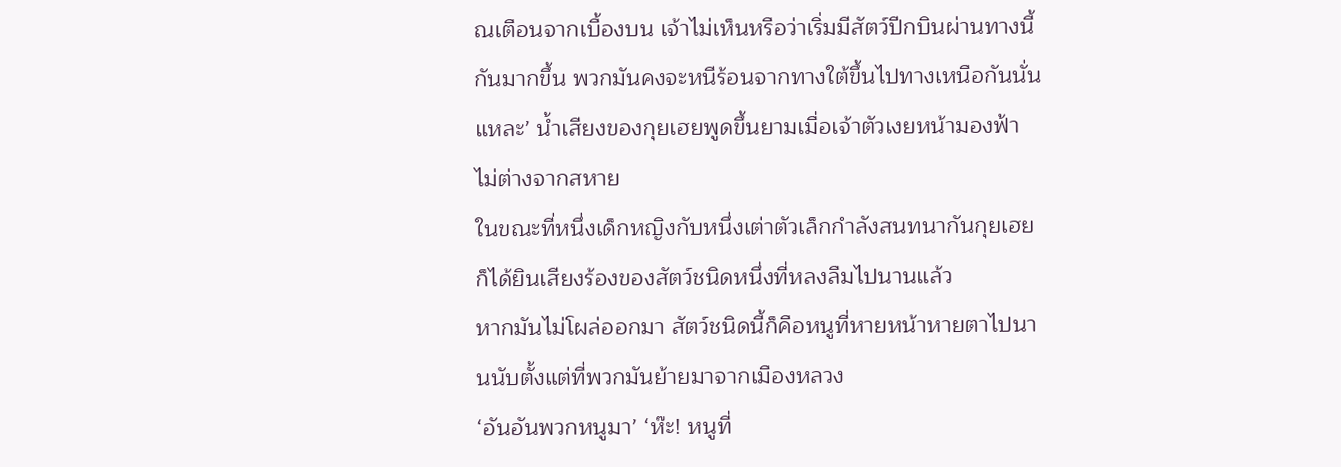ณเตือนจากเบื้องบน เจ้าไม่เห็นหรือว่าเริ่มมีสัตว์ปีกบินผ่านทางนี้กันมากขึ้น พวกมันคงจะหนีร้อนจากทางใต้ขึ้นไปทางเหนือกันนั่นแหละ’ นํ้าเสียงของกุยเฮยพูดขึ้นยามเมื่อเจ้าตัวเงยหน้ามองฟ้าไม่ต่างจากสหาย
ในขณะที่หนึ่งเด็กหญิงกับหนึ่งเต่าตัวเล็กกำลังสนทนากันกุยเฮยก็ได้ยินเสียงร้องของสัตว์ชนิดหนึ่งที่หลงลืมไปนานแล้ว
หากมันไม่โผล่ออกมา สัตว์ชนิดนี้ก็คือหนูที่หายหน้าหายตาไปนานนับตั้งแต่ที่พวกมันย้ายมาจากเมืองหลวง
‘อันอันพวกหนูมา’ ‘ห๊ะ! หนูที่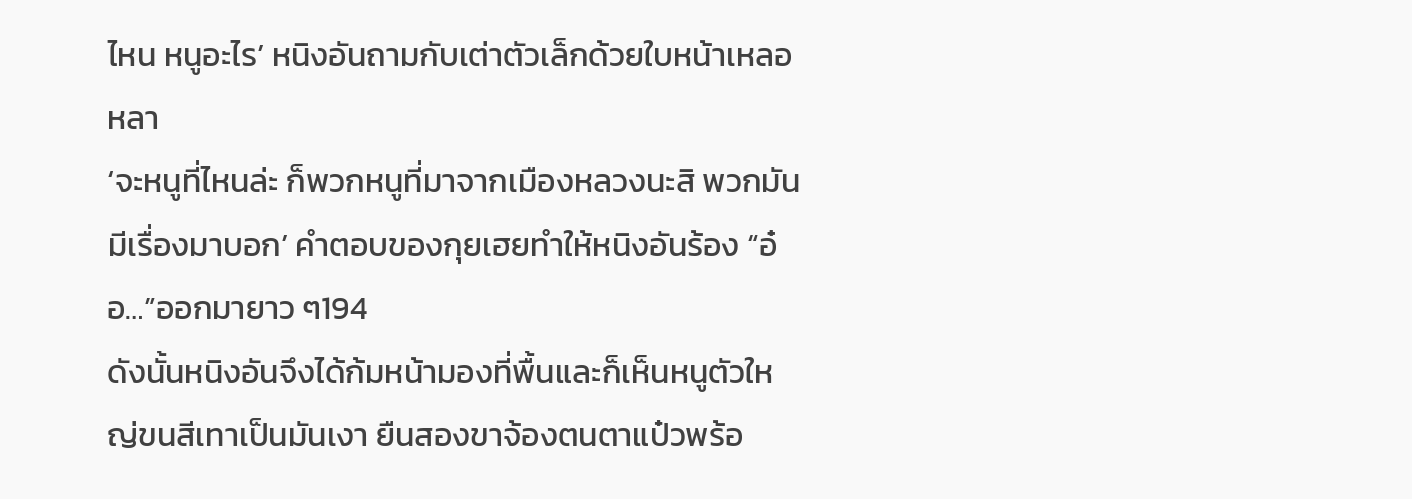ไหน หนูอะไร’ หนิงอันถามกับเต่าตัวเล็กด้วยใบหน้าเหลอหลา
‘จะหนูที่ไหนล่ะ ก็พวกหนูที่มาจากเมืองหลวงนะสิ พวกมันมีเรื่องมาบอก’ คำตอบของกุยเฮยทำให้หนิงอันร้อง “อ๋อ…”ออกมายาว ๆ194
ดังนั้นหนิงอันจึงได้ก้มหน้ามองที่พื้นและก็เห็นหนูตัวใหญ่ขนสีเทาเป็นมันเงา ยืนสองขาจ้องตนตาแป๋วพร้อ